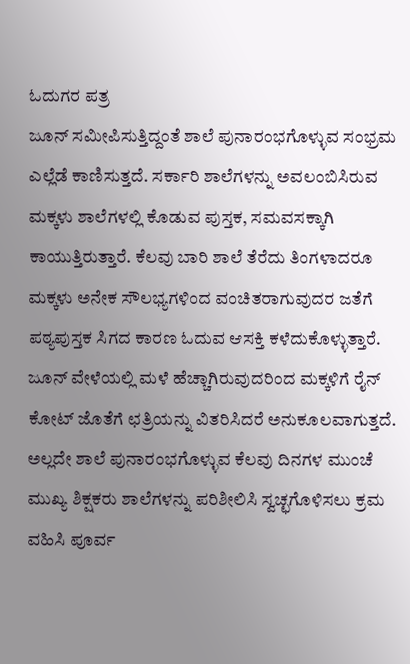ಓದುಗರ ಪತ್ರ
ಜೂನ್ ಸಮೀಪಿಸುತ್ತಿದ್ದಂತೆ ಶಾಲೆ ಪುನಾರಂಭಗೊಳ್ಳುವ ಸಂಭ್ರಮ ಎಲ್ಲೆಡೆ ಕಾಣಿಸುತ್ತದೆ. ಸರ್ಕಾರಿ ಶಾಲೆಗಳನ್ನು ಅವಲಂಬಿಸಿರುವ ಮಕ್ಕಳು ಶಾಲೆಗಳಲ್ಲಿ ಕೊಡುವ ಪುಸ್ತಕ, ಸಮವಸಕ್ಕಾಗಿ ಕಾಯುತ್ತಿರುತ್ತಾರೆ. ಕೆಲವು ಬಾರಿ ಶಾಲೆ ತೆರೆದು ತಿಂಗಳಾದರೂ ಮಕ್ಕಳು ಅನೇಕ ಸೌಲಭ್ಯಗಳಿಂದ ವಂಚಿತರಾಗುವುದರ ಜತೆಗೆ ಪಠ್ಯಪುಸ್ತಕ ಸಿಗದ ಕಾರಣ ಓದುವ ಆಸಕ್ತಿ ಕಳೆದುಕೊಳ್ಳುತ್ತಾರೆ. ಜೂನ್ ವೇಳೆಯಲ್ಲಿ ಮಳೆ ಹೆಚ್ಚಾಗಿರುವುದರಿಂದ ಮಕ್ಕಳಿಗೆ ರೈನ್ ಕೋಟ್ ಜೊತೆಗೆ ಛತ್ರಿಯನ್ನು ವಿತರಿಸಿದರೆ ಅನುಕೂಲವಾಗುತ್ತದೆ. ಅಲ್ಲದೇ ಶಾಲೆ ಪುನಾರಂಭಗೊಳ್ಳುವ ಕೆಲವು ದಿನಗಳ ಮುಂಚೆ ಮುಖ್ಯ ಶಿಕ್ಷಕರು ಶಾಲೆಗಳನ್ನು ಪರಿಶೀಲಿಸಿ ಸ್ವಚ್ಛಗೊಳಿಸಲು ಕ್ರಮ ವಹಿಸಿ ಪೂರ್ವ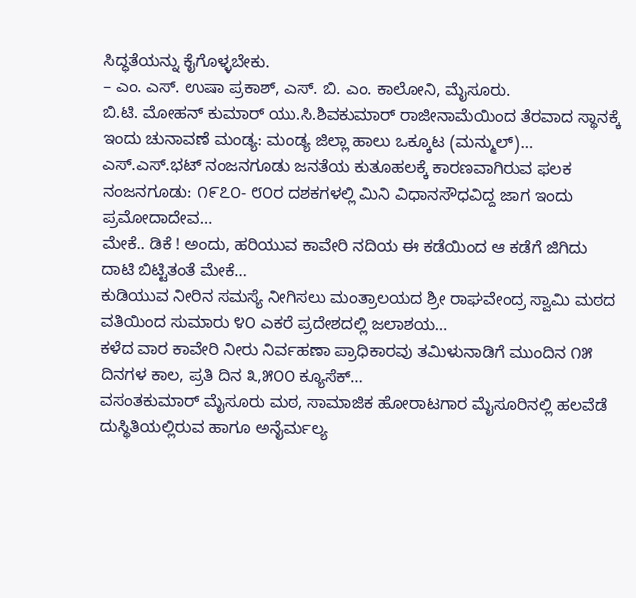ಸಿದ್ಧತೆಯನ್ನು ಕೈಗೊಳ್ಳಬೇಕು.
– ಎಂ. ಎಸ್. ಉಷಾ ಪ್ರಕಾಶ್, ಎಸ್. ಬಿ. ಎಂ. ಕಾಲೋನಿ, ಮೈಸೂರು.
ಬಿ.ಟಿ. ಮೋಹನ್ ಕುಮಾರ್ ಯು.ಸಿ.ಶಿವಕುಮಾರ್ ರಾಜೀನಾಮೆಯಿಂದ ತೆರವಾದ ಸ್ಥಾನಕ್ಕೆ ಇಂದು ಚುನಾವಣೆ ಮಂಡ್ಯ: ಮಂಡ್ಯ ಜಿಲ್ಲಾ ಹಾಲು ಒಕ್ಕೂಟ (ಮನ್ಮುಲ್)…
ಎಸ್.ಎಸ್.ಭಟ್ ನಂಜನಗೂಡು ಜನತೆಯ ಕುತೂಹಲಕ್ಕೆ ಕಾರಣವಾಗಿರುವ ಫಲಕ ನಂಜನಗೂಡು: ೧೯೭೦- ೮೦ರ ದಶಕಗಳಲ್ಲಿ ಮಿನಿ ವಿಧಾನಸೌಧವಿದ್ದ ಜಾಗ ಇಂದು ಪ್ರಮೋದಾದೇವ…
ಮೇಕೆ.. ಡಿಕೆ ! ಅಂದು, ಹರಿಯುವ ಕಾವೇರಿ ನದಿಯ ಈ ಕಡೆಯಿಂದ ಆ ಕಡೆಗೆ ಜಿಗಿದು ದಾಟಿ ಬಿಟ್ಟಿತಂತೆ ಮೇಕೆ…
ಕುಡಿಯುವ ನೀರಿನ ಸಮಸ್ಯೆ ನೀಗಿಸಲು ಮಂತ್ರಾಲಯದ ಶ್ರೀ ರಾಘವೇಂದ್ರ ಸ್ವಾಮಿ ಮಠದ ವತಿಯಿಂದ ಸುಮಾರು ೪೦ ಎಕರೆ ಪ್ರದೇಶದಲ್ಲಿ ಜಲಾಶಯ…
ಕಳೆದ ವಾರ ಕಾವೇರಿ ನೀರು ನಿರ್ವಹಣಾ ಪ್ರಾಧಿಕಾರವು ತಮಿಳುನಾಡಿಗೆ ಮುಂದಿನ ೧೫ ದಿನಗಳ ಕಾಲ, ಪ್ರತಿ ದಿನ ೩,೫೦೦ ಕ್ಯೂಸೆಕ್…
ವಸಂತಕುಮಾರ್ ಮೈಸೂರು ಮಠ, ಸಾಮಾಜಿಕ ಹೋರಾಟಗಾರ ಮೈಸೂರಿನಲ್ಲಿ ಹಲವೆಡೆ ದುಸ್ಥಿತಿಯಲ್ಲಿರುವ ಹಾಗೂ ಅನೈರ್ಮಲ್ಯ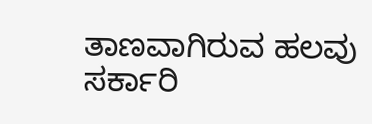ತಾಣವಾಗಿರುವ ಹಲವು ಸರ್ಕಾರಿ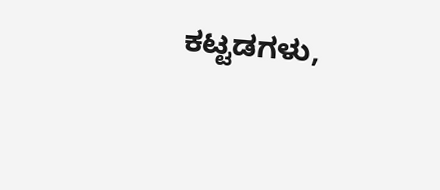ಕಟ್ಟಡಗಳು,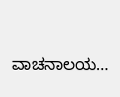ವಾಚನಾಲಯ…